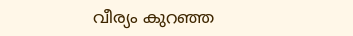വീര്യം കുറഞ്ഞ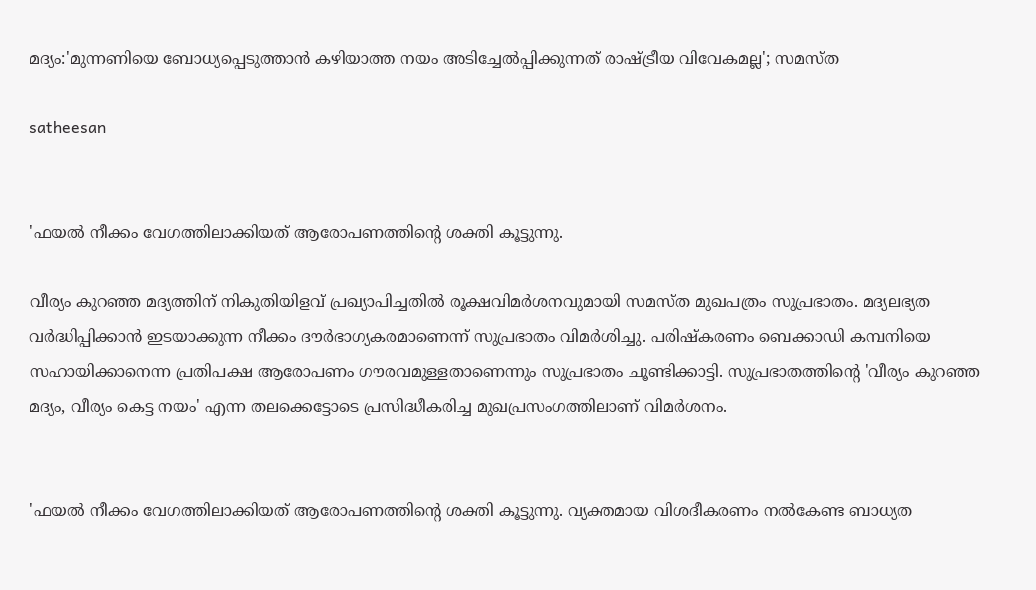മദ്യം:'മുന്നണിയെ ബോധ്യപ്പെടുത്താന്‍ കഴിയാത്ത നയം അടിച്ചേല്‍പ്പിക്കുന്നത് രാഷ്ട്രീയ വിവേകമല്ല'; സമസ്ത

satheesan


'ഫയല്‍ നീക്കം വേഗത്തിലാക്കിയത് ആരോപണത്തിന്റെ ശക്തി കൂട്ടുന്നു.

വീര്യം കുറഞ്ഞ മദ്യത്തിന് നികുതിയിളവ് പ്രഖ്യാപിച്ചതില്‍ രൂക്ഷവിമര്‍ശനവുമായി സമസ്ത മുഖപത്രം സുപ്രഭാതം. മദ്യലഭ്യത വര്‍ദ്ധിപ്പിക്കാന്‍ ഇടയാക്കുന്ന നീക്കം ദൗര്‍ഭാഗ്യകരമാണെന്ന് സുപ്രഭാതം വിമര്‍ശിച്ചു. പരിഷ്‌കരണം ബെക്കാഡി കമ്പനിയെ സഹായിക്കാനെന്ന പ്രതിപക്ഷ ആരോപണം ഗൗരവമുള്ളതാണെന്നും സുപ്രഭാതം ചൂണ്ടിക്കാട്ടി. സുപ്രഭാതത്തിന്റെ 'വീര്യം കുറഞ്ഞ മദ്യം, വീര്യം കെട്ട നയം' എന്ന തലക്കെട്ടോടെ പ്രസിദ്ധീകരിച്ച മുഖപ്രസംഗത്തിലാണ് വിമര്‍ശനം.


'ഫയല്‍ നീക്കം വേഗത്തിലാക്കിയത് ആരോപണത്തിന്റെ ശക്തി കൂട്ടുന്നു. വ്യക്തമായ വിശദീകരണം നല്‍കേണ്ട ബാധ്യത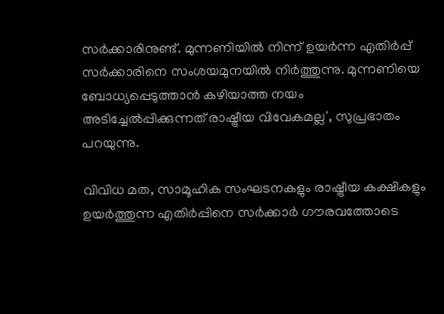സര്‍ക്കാരിനുണ്ട്. മുന്നണിയില്‍ നിന്ന് ഉയര്‍ന്ന എതിര്‍പ്പ് സര്‍ക്കാരിനെ സംശയമുനയില്‍ നിര്‍ത്തുന്നു. മുന്നണിയെ ബോധ്യപ്പെടുത്താന്‍ കഴിയാത്ത നയം അടിച്ചേല്‍പ്പിക്കുന്നത് രാഷ്ട്രീയ വിവേകമല്ല', സുപ്രഭാതം പറയുന്നു.

വിവിധ മത, സാമൂഹിക സംഘടനകളും രാഷ്ട്രീയ കക്ഷികളും ഉയര്‍ത്തുന്ന എതിര്‍പ്പിനെ സര്‍ക്കാര്‍ ഗൗരവത്തോടെ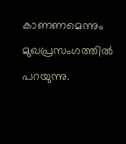കാണണമെന്നും മുഖപ്രസംഗത്തില്‍ പറയുന്നു.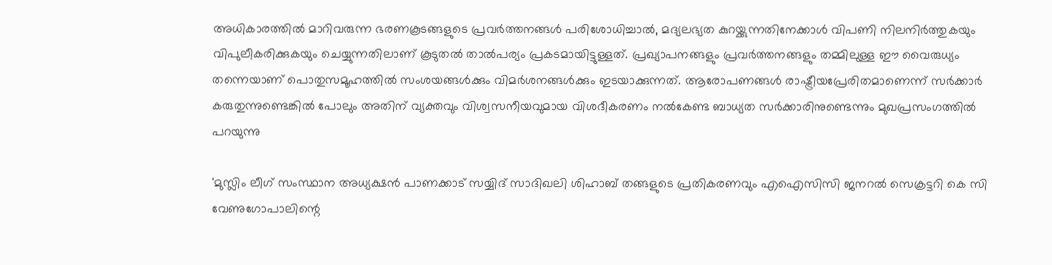അധികാരത്തില്‍ മാറിവരുന്ന ഭരണകൂടങ്ങളുടെ പ്രവര്‍ത്തനങ്ങള്‍ പരിശോധിച്ചാല്‍, മദ്യലഭ്യത കുറയ്ക്കുന്നതിനേക്കാള്‍ വിപണി നിലനിര്‍ത്തുകയും വിപുലീകരിക്കുകയും ചെയ്യുന്നതിലാണ് കൂടുതല്‍ താല്‍പര്യം പ്രകടമായിട്ടുള്ളത്. പ്രഖ്യാപനങ്ങളും പ്രവര്‍ത്തനങ്ങളും തമ്മിലുള്ള ഈ വൈരുധ്യം തന്നെയാണ് പൊതുസമൂഹത്തില്‍ സംശയങ്ങള്‍ക്കും വിമര്‍ശനങ്ങള്‍ക്കും ഇടയാക്കുന്നത്. ആരോപണങ്ങള്‍ രാഷ്ട്രീയപ്രേരിതമാണെന്ന് സര്‍ക്കാര്‍ കരുതുന്നുണ്ടെങ്കില്‍ പോലും അതിന് വ്യക്തവും വിശ്വസനീയവുമായ വിശദീകരണം നല്‍കേണ്ട ബാധ്യത സര്‍ക്കാരിനുണ്ടെന്നും മുഖപ്രസംഗത്തില്‍ പറയുന്നു

'മുസ്ലിം ലീഗ് സംസ്ഥാന അധ്യക്ഷന്‍ പാണക്കാട് സയ്യിദ് സാദിഖലി ശിഹാബ് തങ്ങളുടെ പ്രതികരണവും എഐസിസി ജനറല്‍ സെക്രട്ടറി കെ സി വേണുഗോപാലിന്റെ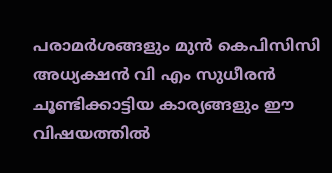പരാമര്‍ശങ്ങളും മുന്‍ കെപിസിസി അധ്യക്ഷന്‍ വി എം സുധീരന്‍ ചൂണ്ടിക്കാട്ടിയ കാര്യങ്ങളും ഈ വിഷയത്തില്‍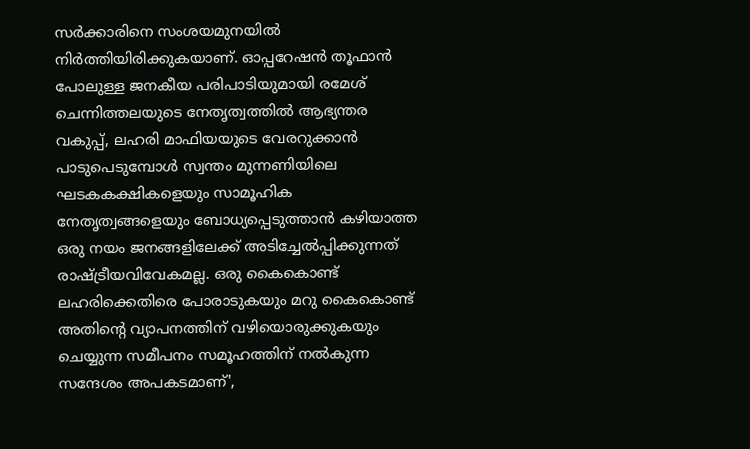സര്‍ക്കാരിനെ സംശയമുനയില്‍ നിര്‍ത്തിയിരിക്കുകയാണ്. ഓപ്പറേഷന്‍ തൂഫാന്‍ പോലുള്ള ജനകീയ പരിപാടിയുമായി രമേശ് ചെന്നിത്തലയുടെ നേതൃത്വത്തില്‍ ആഭ്യന്തര വകുപ്പ്, ലഹരി മാഫിയയുടെ വേരറുക്കാന്‍ പാടുപെടുമ്പോള്‍ സ്വന്തം മുന്നണിയിലെ ഘടകകക്ഷികളെയും സാമൂഹിക നേതൃത്വങ്ങളെയും ബോധ്യപ്പെടുത്താന്‍ കഴിയാത്ത ഒരു നയം ജനങ്ങളിലേക്ക് അടിച്ചേല്‍പ്പിക്കുന്നത് രാഷ്ട്രീയവിവേകമല്ല. ഒരു കൈകൊണ്ട് ലഹരിക്കെതിരെ പോരാടുകയും മറു കൈകൊണ്ട് അതിന്റെ വ്യാപനത്തിന് വഴിയൊരുക്കുകയും ചെയ്യുന്ന സമീപനം സമൂഹത്തിന് നല്‍കുന്ന സന്ദേശം അപകടമാണ്',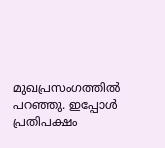മുഖപ്രസംഗത്തില്‍ പറഞ്ഞു. ഇപ്പോള്‍ പ്രതിപക്ഷം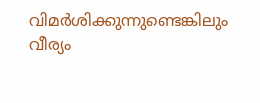വിമര്‍ശിക്കുന്നുണ്ടെങ്കിലും വീര്യം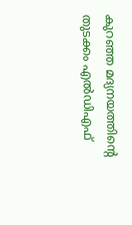കുറഞ്ഞ മദ്യനയത്തിന്റെ തുടക്കം എല്‍ഡിഎഫ്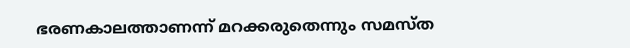ഭരണകാലത്താണന്ന് മറക്കരുതെന്നും സമസ്ത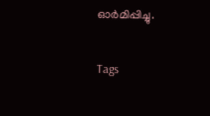ഓര്‍മിപ്പിച്ചു.

Tags